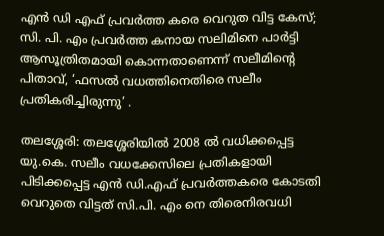എൻ ഡി എഫ് പ്രവർത്ത കരെ വെറുത വിട്ട കേസ്; സി. പി. എം പ്രവർത്ത കനായ സലിമിനെ പാർട്ടി ആസൂത്രിതമായി കൊന്നതാണെന്ന് സലീമിൻ്റെ പിതാവ്, ‘ഫസൽ വധത്തിനെതിരെ സലീം പ്രതികരിച്ചിരുന്നു’ .

തലശ്ശേരി: തലശ്ശേരിയിൽ 2008 ൽ വധിക്കപ്പെട്ട യു.കെ. സലീം വധക്കേസിലെ പ്രതികളായി പിടിക്കപ്പെട്ട എൻ ഡി.എഫ് പ്രവർത്തകരെ കോടതി വെറുതെ വിട്ടത് സി.പി. എം നെ തിരെനിരവധി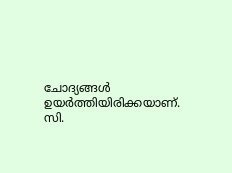ചോദ്യങ്ങൾ ഉയർത്തിയിരിക്കയാണ്.
സി.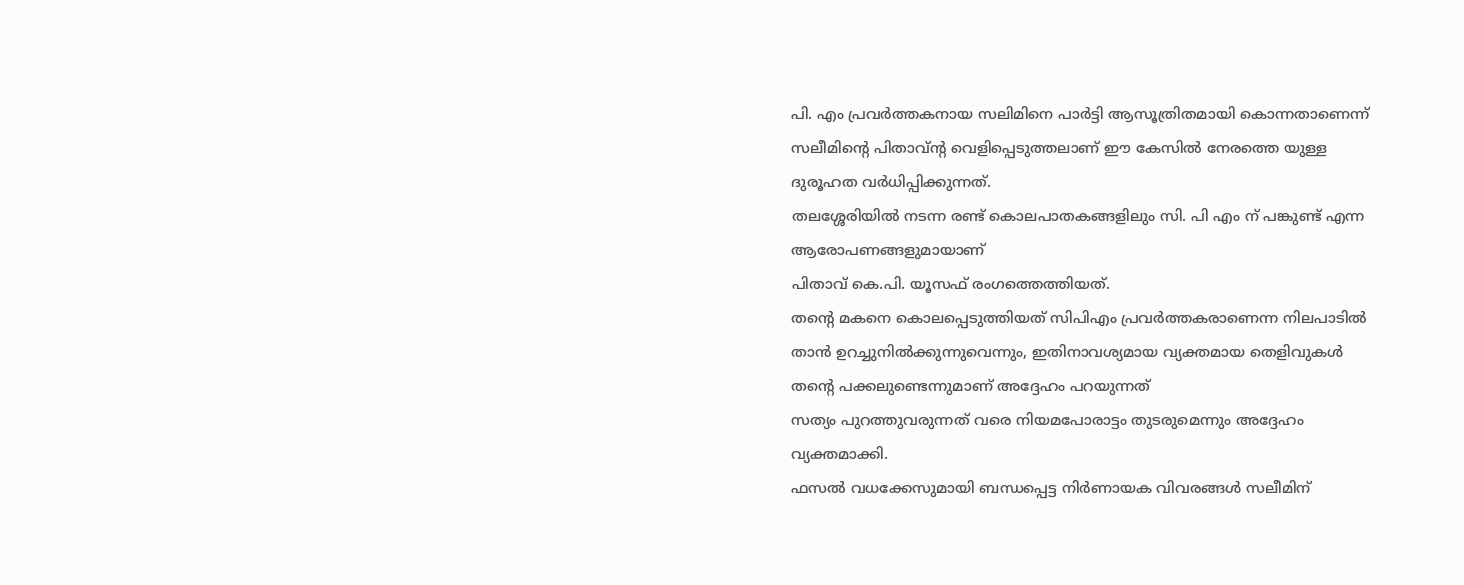പി. എം പ്രവർത്തകനായ സലിമിനെ പാർട്ടി ആസൂത്രിതമായി കൊന്നതാണെന്ന് സലീമിൻ്റെ പിതാവ്ൻ്റ വെളിപ്പെടുത്തലാണ് ഈ കേസിൽ നേരത്തെ യുള്ള ദുരൂഹത വർധിപ്പിക്കുന്നത്.
തലശ്ശേരിയിൽ നടന്ന രണ്ട് കൊലപാതകങ്ങളിലും സി. പി എം ന് പങ്കുണ്ട് എന്ന ആരോപണങ്ങളുമായാണ്
പിതാവ് കെ.പി. യൂസഫ് രംഗത്തെത്തിയത്.
തന്റെ മകനെ കൊലപ്പെടുത്തിയത് സിപിഎം പ്രവർത്തകരാണെന്ന നിലപാടിൽ താൻ ഉറച്ചുനിൽക്കുന്നുവെന്നും, ഇതിനാവശ്യമായ വ്യക്തമായ തെളിവുകൾ തന്റെ പക്കലുണ്ടെന്നുമാണ് അദ്ദേഹം പറയുന്നത്
സത്യം പുറത്തുവരുന്നത് വരെ നിയമപോരാട്ടം തുടരുമെന്നും അദ്ദേഹം വ്യക്തമാക്കി.
ഫസൽ വധക്കേസുമായി ബന്ധപ്പെട്ട നിർണായക വിവരങ്ങൾ സലീമിന്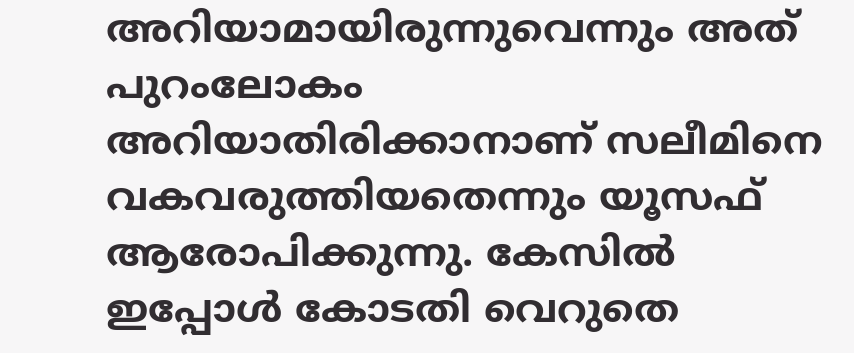അറിയാമായിരുന്നുവെന്നും അത് പുറംലോകം അറിയാതിരിക്കാനാണ് സലീമിനെ വകവരുത്തിയതെന്നും യൂസഫ് ആരോപിക്കുന്നു. കേസിൽ ഇപ്പോൾ കോടതി വെറുതെ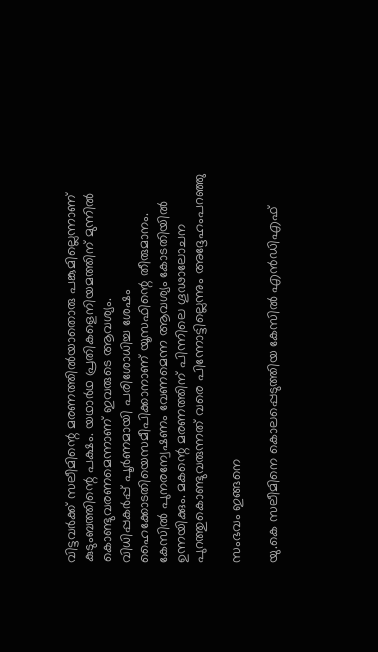വിട്ടവർക്ക് സലീമിന്റെ മരണത്തിൽയാതൊരു പങ്കുമില്ലെന്നാണ് കുടുംബത്തിന്റെ പക്ഷം. യഥാർഥ പ്രതികളെനിയമത്തിന് മുന്നിൽ കൊണ്ടുവരണമെന്നാണ് ഇവരുടെ ആവശ്യം.
വിധിപ്പകർപ്പ് പൂർണമായി പരിശോധിച്ച ശേഷം ഹൈക്കോടതിയെസമീപിക്കാനാണ് യൂസഫിന്റെ തീരുമാനം. കേസിൽ പുനരന്വേഷണം വേണമെന്ന ആവശ്യം കോടതിയിൽ ഉന്നയിക്കും. മകന്റെ മരണത്തിന് പിന്നിലെ ഗൂഢാലോചന പുറത്തുകൊണ്ടുവരുന്നത് വരെ പിന്നോട്ടില്ലെന്നും അദ്ദേഹംപറഞ്ഞു

സംഭവം ഇങ്ങനെ

യു.കെ സലീമിനെ കൊലപ്പെടുത്തിയ കേസിൽ എന്‍ഡിഎഫ്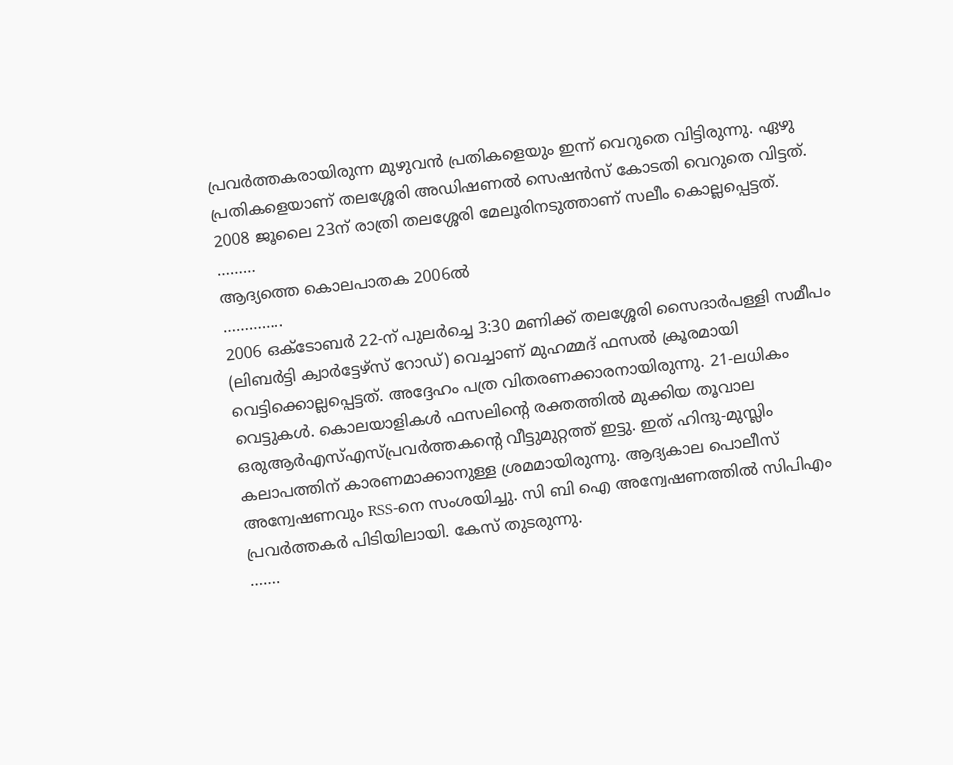പ്രവർത്തകരായിരുന്ന മുഴുവൻ പ്രതികളെയും ഇന്ന് വെറുതെ വിട്ടിരുന്നു. ഏഴു പ്രതികളെയാണ് തലശ്ശേരി അഡിഷണൽ സെഷൻസ് കോടതി വെറുതെ വിട്ടത്. 2008 ജൂലൈ 23ന് രാത്രി തലശ്ശേരി മേലൂരിനടുത്താണ് സലീം കൊല്ലപ്പെട്ടത്.
………
ആദ്യത്തെ കൊലപാതക 2006ൽ
…………..
2006 ഒക്ടോബർ 22-ന് പുലർച്ചെ 3:30 മണിക്ക് തലശ്ശേരി സൈദാർപള്ളി സമീപം (ലിബർട്ടി ക്വാർട്ടേഴ്സ് റോഡ്) വെച്ചാണ് മുഹമ്മദ് ഫസൽ ക്രൂരമായി വെട്ടിക്കൊല്ലപ്പെട്ടത്. അദ്ദേഹം പത്ര വിതരണക്കാരനായിരുന്നു. 21-ലധികം വെട്ടുകൾ. കൊലയാളികൾ ഫസലിന്റെ രക്തത്തിൽ മുക്കിയ തൂവാല ഒരുആർഎസ്എസ്പ്രവർത്തകന്റെ വീട്ടുമുറ്റത്ത് ഇട്ടു. ഇത് ഹിന്ദു-മുസ്ലിം കലാപത്തിന് കാരണമാക്കാനുള്ള ശ്രമമായിരുന്നു. ആദ്യകാല പൊലീസ് അന്വേഷണവും RSS-നെ സംശയിച്ചു. സി ബി ഐ അന്വേഷണത്തിൽ സിപിഎം പ്രവർത്തകർ പിടിയിലായി. കേസ് തുടരുന്നു.
…….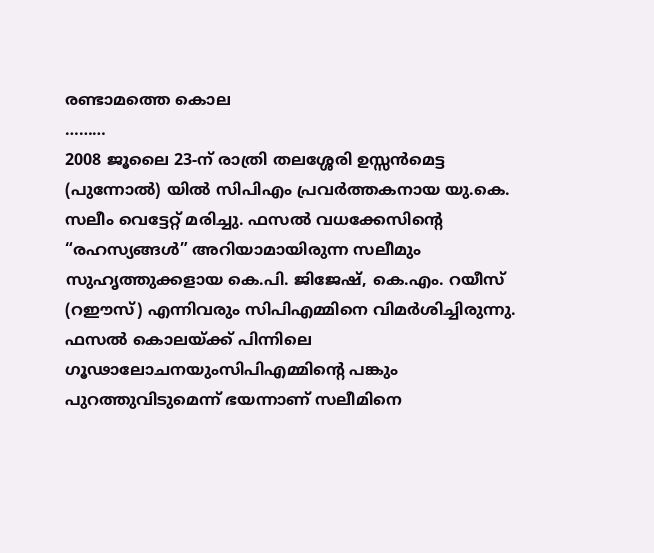രണ്ടാമത്തെ കൊല
………
2008 ജൂലൈ 23-ന് രാത്രി തലശ്ശേരി ഉസ്സൻമെട്ട (പുന്നോൽ) യിൽ സിപിഎം പ്രവർത്തകനായ യു.കെ. സലീം വെട്ടേറ്റ് മരിച്ചു. ഫസൽ വധക്കേസിന്റെ “രഹസ്യങ്ങൾ” അറിയാമായിരുന്ന സലീമും സുഹൃത്തുക്കളായ കെ.പി. ജിജേഷ്, കെ.എം. റയീസ് (റഈസ്) എന്നിവരും സിപിഎമ്മിനെ വിമർശിച്ചിരുന്നു. ഫസൽ കൊലയ്ക്ക് പിന്നിലെ ഗൂഢാലോചനയുംസിപിഎമ്മിന്റെ പങ്കും പുറത്തുവിടുമെന്ന് ഭയന്നാണ് സലീമിനെ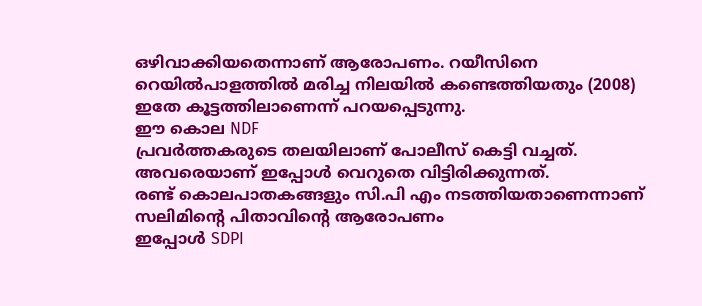ഒഴിവാക്കിയതെന്നാണ് ആരോപണം. റയീസിനെ റെയിൽപാളത്തിൽ മരിച്ച നിലയിൽ കണ്ടെത്തിയതും (2008) ഇതേ കൂട്ടത്തിലാണെന്ന് പറയപ്പെടുന്നു.
ഈ കൊല NDF
പ്രവർത്തകരുടെ തലയിലാണ് പോലീസ് കെട്ടി വച്ചത്. അവരെയാണ് ഇപ്പോൾ വെറുതെ വിട്ടിരിക്കുന്നത്.
രണ്ട് കൊലപാതകങ്ങളും സി.പി എം നടത്തിയതാണെന്നാണ്
സലിമിൻ്റെ പിതാവിൻ്റെ ആരോപണം
ഇപ്പോൾ SDPI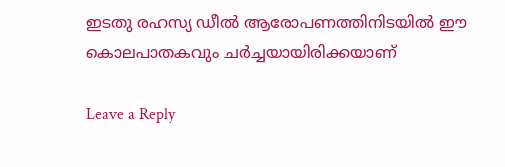ഇടതു രഹസ്യ ഡീൽ ആരോപണത്തിനിടയിൽ ഈ കൊലപാതകവും ചർച്ചയായിരിക്കയാണ്

Leave a Reply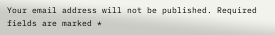Your email address will not be published. Required fields are marked *